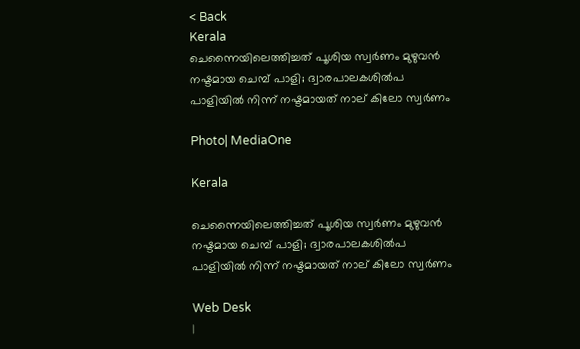< Back
Kerala
ചെന്നൈയിലെത്തിച്ചത് പൂശിയ സ്വർണം മുഴുവൻ നഷ്ടമായ ചെമ്പ് പാളി; ദ്വാരപാലകശിൽപ പാളിയിൽ നിന്ന് നഷ്ടമായത് നാല് കിലോ സ്വർണം

Photo| MediaOne

Kerala

ചെന്നൈയിലെത്തിച്ചത് പൂശിയ സ്വർണം മുഴുവൻ നഷ്ടമായ ചെമ്പ് പാളി; ദ്വാരപാലകശിൽപ പാളിയിൽ നിന്ന് നഷ്ടമായത് നാല് കിലോ സ്വർണം

Web Desk
|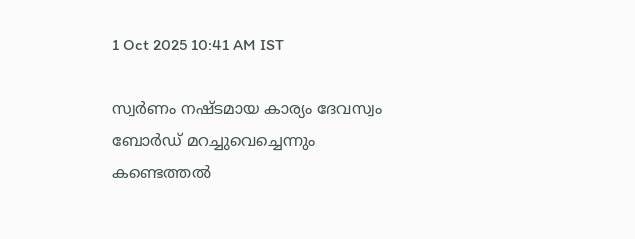1 Oct 2025 10:41 AM IST

സ്വർണം നഷ്ടമായ കാര്യം ദേവസ്വം ബോര്‍ഡ് മറച്ചുവെച്ചെന്നും കണ്ടെത്തല്‍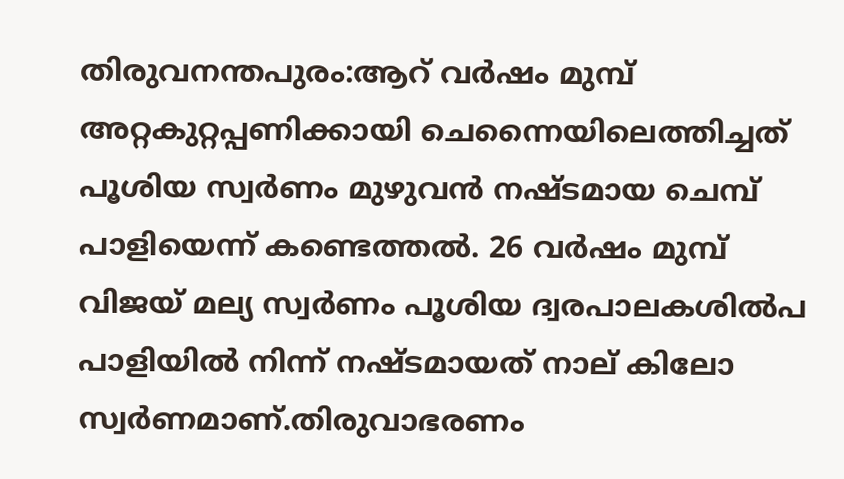തിരുവനന്തപുരം:ആറ് വർഷം മുമ്പ് അറ്റകുറ്റപ്പണിക്കായി ചെന്നൈയിലെത്തിച്ചത് പൂശിയ സ്വർണം മുഴുവൻ നഷ്ടമായ ചെമ്പ് പാളിയെന്ന് കണ്ടെത്തൽ. 26 വർഷം മുമ്പ് വിജയ് മല്യ സ്വർണം പൂശിയ ദ്വരപാലകശിൽപ പാളിയിൽ നിന്ന് നഷ്ടമായത് നാല് കിലോ സ്വർണമാണ്.തിരുവാഭരണം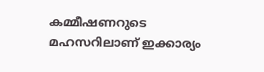കമ്മീഷണറുടെ മഹസറിലാണ് ഇക്കാര്യം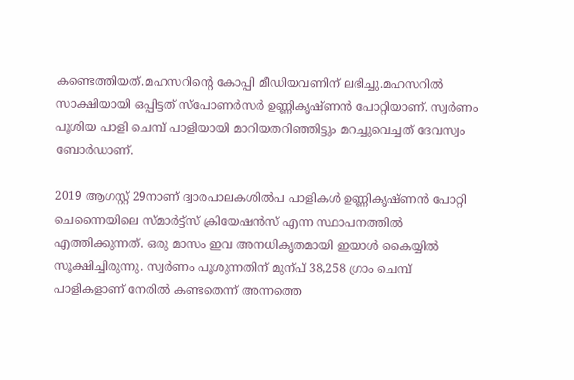കണ്ടെത്തിയത്.മഹസറിന്റെ കോപ്പി മീഡിയവണിന് ലഭിച്ചു.മഹസറിൽ സാക്ഷിയായി ഒപ്പിട്ടത് സ്പോണര്‍സര്‍ ഉണ്ണികൃഷ്ണൻ പോറ്റിയാണ്. സ്വർണം പൂശിയ പാളി ചെമ്പ് പാളിയായി മാറിയതറിഞ്ഞിട്ടും മറച്ചുവെച്ചത് ദേവസ്വം ബോർഡാണ്.

2019 ആഗസ്റ്റ് 29നാണ് ദ്വാരപാലകശില്‍പ പാളികള്‍ ഉണ്ണികൃഷ്ണന്‍ പോറ്റി ചെന്നൈയിലെ സ്മാര്‍ട്ട്സ് ക്രിയേഷന്‍സ് എന്ന സ്ഥാപനത്തില്‍ എത്തിക്കുന്നത്. ഒരു മാസം ഇവ അനധികൃതമായി ഇയാള്‍ കൈയ്യില്‍ സൂക്ഷിച്ചിരുന്നു. സ്വര്‍ണം പൂശുന്നതിന് മുന്പ് 38,258 ഗ്രാം ചെമ്പ് പാളികളാണ് നേരില്‍ കണ്ടതെന്ന് അന്നത്തെ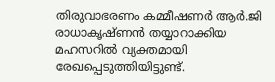തിരുവാഭരണം കമ്മീഷണര്‍ ആര്‍.ജി രാധാകൃഷ്ണന്‍ തയ്യാറാക്കിയ മഹസറില്‍ വ്യക്തമായി രേഖപ്പെടുത്തിയിട്ടുണ്ട്.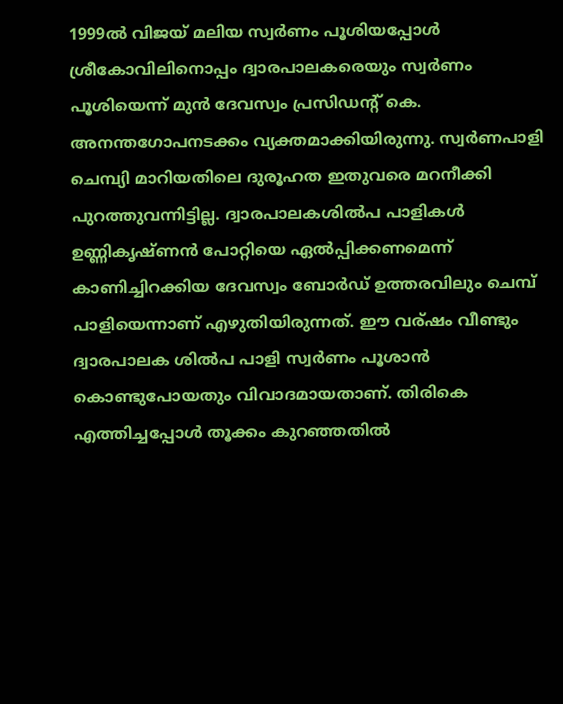1999ല്‍ വിജയ് മലിയ സ്വര്‍ണം പൂശിയപ്പോള്‍ ശ്രീകോവിലിനൊപ്പം ദ്വാരപാലകരെയും സ്വര്‍ണം പൂശിയെന്ന് മുന്‍ ദേവസ്വം പ്രസിഡന്റ് കെ. അനന്തഗോപനടക്കം വ്യക്തമാക്കിയിരുന്നു. സ്വര്‍ണപാളി ചെമ്പ്യി മാറിയതിലെ ദുരൂഹത ഇതുവരെ മറനീക്കി പുറത്തുവന്നിട്ടില്ല. ദ്വാരപാലകശില്‍പ പാളികള്‍ ഉണ്ണികൃഷ്ണന്‍ പോറ്റിയെ ഏല്‍പ്പിക്കണമെന്ന് കാണിച്ചിറക്കിയ ദേവസ്വം ബോര്‍ഡ് ഉത്തരവിലും ചെമ്പ് പാളിയെന്നാണ് എഴുതിയിരുന്നത്. ഈ വര്ഷം വീണ്ടും ദ്വാരപാലക ശില്‍പ പാളി സ്വര്‍ണം പൂശാന്‍ കൊണ്ടുപോയതും വിവാദമായതാണ്. തിരികെ എത്തിച്ചപ്പോള്‍ തൂക്കം കുറഞ്ഞതില്‍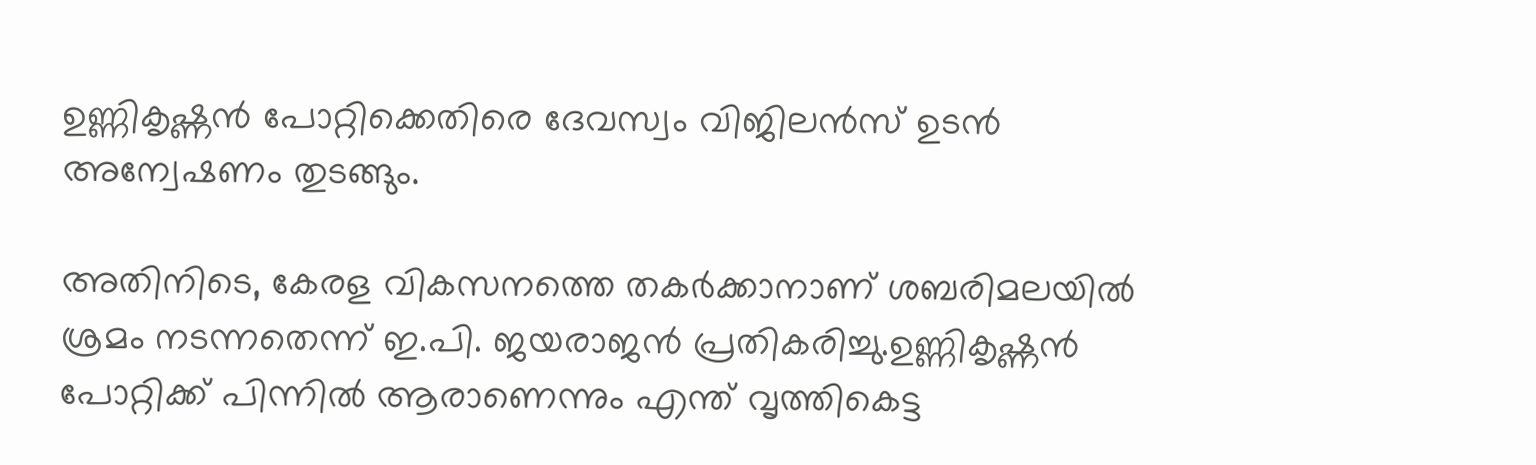ഉണ്ണികൃഷ്ണന്‍ പോറ്റിക്കെതിരെ ദേവസ്വം വിജിലന്‍സ് ഉടന്‍ അന്വേഷണം തുടങ്ങും.

അതിനിടെ, കേരള വികസനത്തെ തകർക്കാനാണ് ശബരിമലയിൽ ശ്രമം നടന്നതെന്ന് ഇ.പി. ജയരാജൻ പ്രതികരിച്ചു.ഉണ്ണികൃഷ്ണൻ പോറ്റിക്ക് പിന്നിൽ ആരാണെന്നും എന്ത് വൃത്തികെട്ട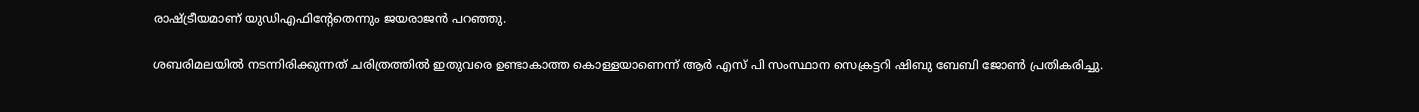രാഷ്ട്രീയമാണ് യുഡിഎഫിന്റേതെന്നും ജയരാജൻ പറഞ്ഞു.

ശബരിമലയിൽ നടന്നിരിക്കുന്നത് ചരിത്രത്തിൽ ഇതുവരെ ഉണ്ടാകാത്ത കൊള്ളയാണെന്ന് ആര്‍ എസ് പി സംസ്ഥാന സെക്രട്ടറി ഷിബു ബേബി ജോൺ പ്രതികരിച്ചു.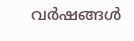വർഷങ്ങൾ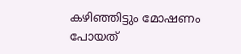കഴിഞ്ഞിട്ടും മോഷണം പോയത്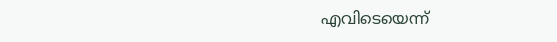എവിടെയെന്ന്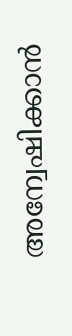അന്വേഷിക്കാൻ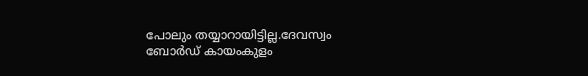പോലും തയ്യാറായിട്ടില്ല.ദേവസ്വം ബോർഡ് കായംകുളം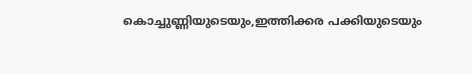കൊച്ചുണ്ണിയുടെയും,ഇത്തിക്കര പക്കിയുടെയും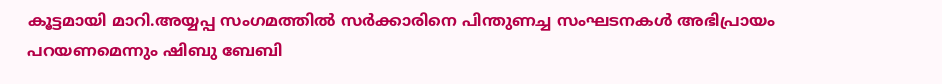കൂട്ടമായി മാറി.അയ്യപ്പ സംഗമത്തിൽ സർക്കാരിനെ പിന്തുണച്ച സംഘടനകൾ അഭിപ്രായം പറയണമെന്നും ഷിബു ബേബി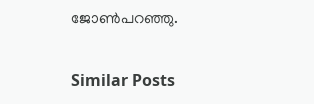ജോൺപറഞ്ഞു.


Similar Posts